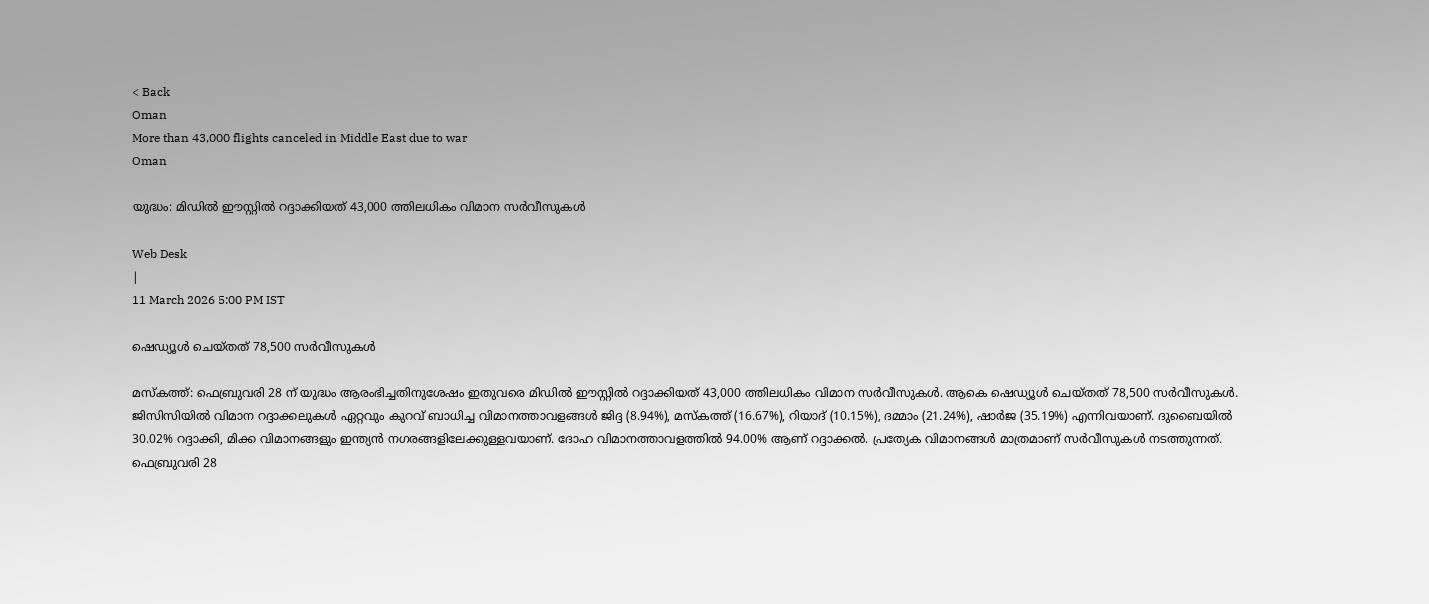< Back
Oman
More than 43,000 flights canceled in Middle East due to war
Oman

യുദ്ധം: മിഡിൽ ഈസ്റ്റിൽ റദ്ദാക്കിയത് 43,000 ത്തിലധികം വിമാന സർവീസുകൾ

Web Desk
|
11 March 2026 5:00 PM IST

ഷെഡ്യൂൾ ചെയ്തത് 78,500 സർവീസുകൾ

മസ്‌കത്ത്: ഫെബ്രുവരി 28 ന് യുദ്ധം ആരംഭിച്ചതിനുശേഷം ഇതുവരെ മിഡിൽ ഈസ്റ്റിൽ റദ്ദാക്കിയത് 43,000 ത്തിലധികം വിമാന സർവീസുകൾ. ആകെ ഷെഡ്യൂൾ ചെയ്തത് 78,500 സർവീസുകൾ. ജിസിസിയിൽ വിമാന റദ്ദാക്കലുകൾ ഏറ്റവും കുറവ് ബാധിച്ച വിമാനത്താവളങ്ങൾ ജിദ്ദ (8.94%), മസ്‌കത്ത് (16.67%), റിയാദ് (10.15%), ദമ്മാം (21.24%), ഷാർജ (35.19%) എന്നിവയാണ്. ദുബൈയിൽ 30.02% റദ്ദാക്കി, മിക്ക വിമാനങ്ങളും ഇന്ത്യൻ നഗരങ്ങളിലേക്കുള്ളവയാണ്. ദോഹ വിമാനത്താവളത്തിൽ 94.00% ആണ് റദ്ദാക്കൽ. പ്രത്യേക വിമാനങ്ങൾ മാത്രമാണ് സർവീസുകൾ നടത്തുന്നത്. ഫെബ്രുവരി 28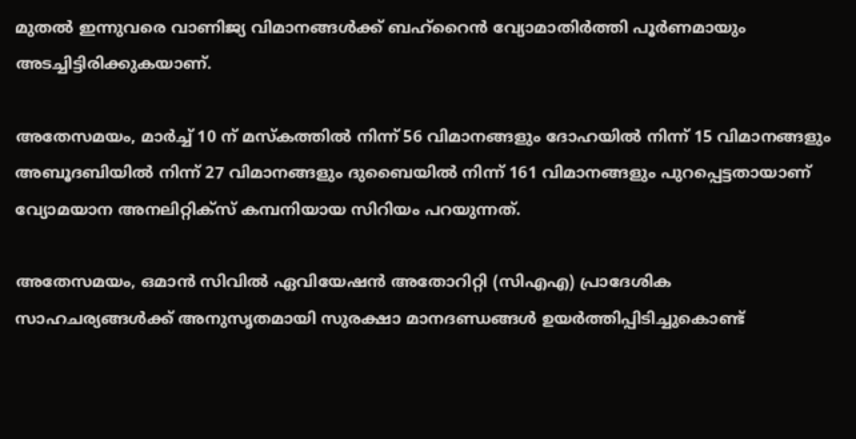മുതൽ ഇന്നുവരെ വാണിജ്യ വിമാനങ്ങൾക്ക് ബഹ്റൈൻ വ്യോമാതിർത്തി പൂർണമായും അടച്ചിട്ടിരിക്കുകയാണ്.

അതേസമയം, മാർച്ച് 10 ന് മസ്‌കത്തിൽ നിന്ന് 56 വിമാനങ്ങളും ദോഹയിൽ നിന്ന് 15 വിമാനങ്ങളും അബൂദബിയിൽ നിന്ന് 27 വിമാനങ്ങളും ദുബൈയിൽ നിന്ന് 161 വിമാനങ്ങളും പുറപ്പെട്ടതായാണ് വ്യോമയാന അനലിറ്റിക്‌സ് കമ്പനിയായ സിറിയം പറയുന്നത്.

അതേസമയം, ഒമാൻ സിവിൽ ഏവിയേഷൻ അതോറിറ്റി (സിഎഎ) പ്രാദേശിക സാഹചര്യങ്ങൾക്ക് അനുസൃതമായി സുരക്ഷാ മാനദണ്ഡങ്ങൾ ഉയർത്തിപ്പിടിച്ചുകൊണ്ട്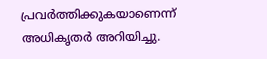പ്രവർത്തിക്കുകയാണെന്ന് അധികൃതർ അറിയിച്ചു.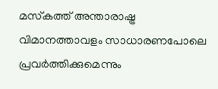മസ്‌കത്ത് അന്താരാഷ്ട്ര വിമാനത്താവളം സാധാരണപോലെ പ്രവർത്തിക്കുമെന്നും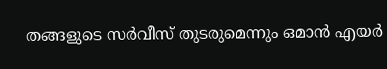തങ്ങളുടെ സർവീസ് തുടരുമെന്നും ഒമാൻ എയർ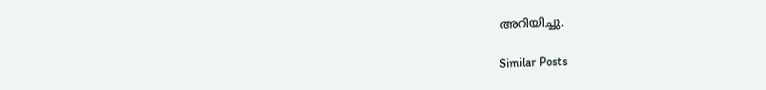അറിയിച്ചു.

Similar Posts